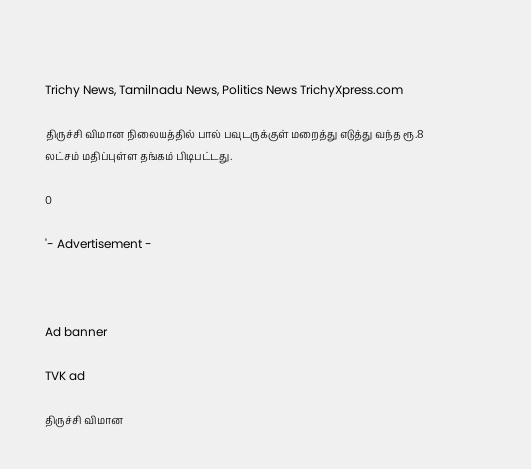Trichy News, Tamilnadu News, Politics News TrichyXpress.com

திருச்சி விமான நிலையத்தில் பால் பவுடருக்குள் மறைத்து எடுத்து வந்த ரூ.8 லட்சம் மதிப்புள்ள தங்கம் பிடிபட்டது.

0

'- Advertisement -



Ad banner

TVK ad

திருச்சி விமான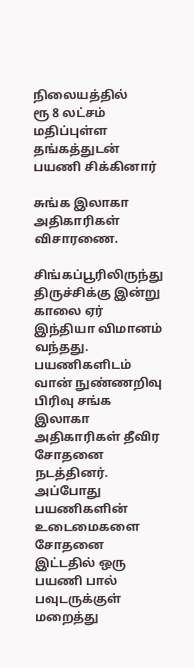நிலையத்தில்
ரூ 8 லட்சம் மதிப்புள்ள தங்கத்துடன் பயணி சிக்கினார்

சுங்க இலாகா அதிகாரிகள் விசாரணை.

சிங்கப்பூரிலிருந்து திருச்சிக்கு இன்று காலை ஏர் இந்தியா விமானம் வந்தது. பயணிகளிடம் வான் நுண்ணறிவு பிரிவு சங்க இலாகா அதிகாரிகள் தீவிர சோதனை நடத்தினர். அப்போது பயணிகளின் உடைமைகளை சோதனை இட்டதில் ஒரு பயணி பால் பவுடருக்குள் மறைத்து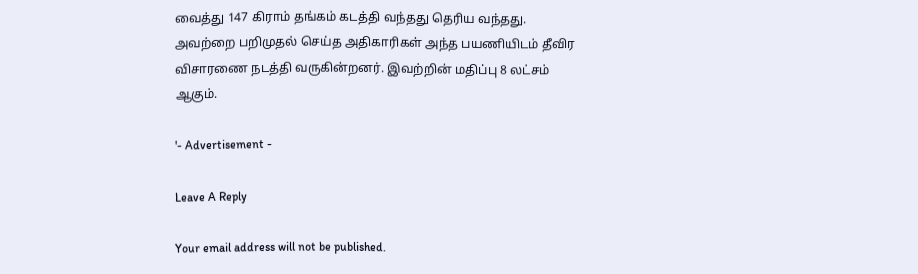வைத்து 147 கிராம் தங்கம் கடத்தி வந்தது தெரிய வந்தது. அவற்றை பறிமுதல் செய்த அதிகாரிகள் அந்த பயணியிடம் தீவிர விசாரணை நடத்தி வருகின்றனர். இவற்றின் மதிப்பு 8 லட்சம் ஆகும்.

'- Advertisement -

Leave A Reply

Your email address will not be published.